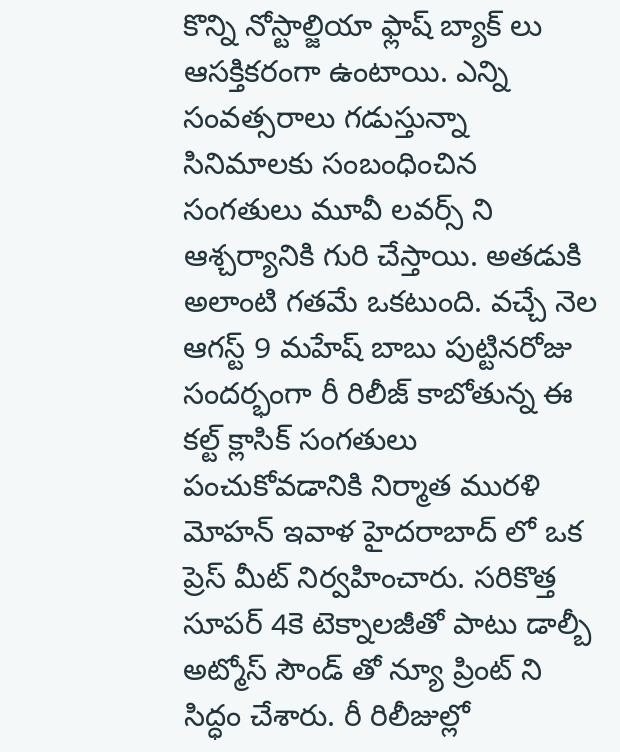కొన్ని నోస్టాల్జియా ఫ్లాష్ బ్యాక్ లు ఆసక్తికరంగా ఉంటాయి. ఎన్ని సంవత్సరాలు గడుస్తున్నా సినిమాలకు సంబంధించిన సంగతులు మూవీ లవర్స్ ని ఆశ్చర్యానికి గురి చేస్తాయి. అతడుకి అలాంటి గతమే ఒకటుంది. వచ్చే నెల ఆగస్ట్ 9 మహేష్ బాబు పుట్టినరోజు సందర్భంగా రీ రిలీజ్ కాబోతున్న ఈ కల్ట్ క్లాసిక్ సంగతులు పంచుకోవడానికి నిర్మాత మురళి మోహన్ ఇవాళ హైదరాబాద్ లో ఒక ప్రెస్ మీట్ నిర్వహించారు. సరికొత్త సూపర్ 4కె టెక్నాలజీతో పాటు డాల్బీ అట్మోస్ సౌండ్ తో న్యూ ప్రింట్ ని సిద్ధం చేశారు. రీ రిలీజుల్లో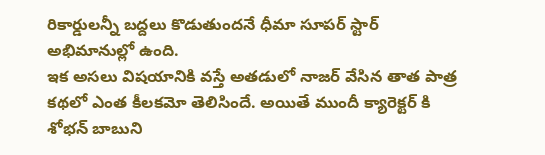రికార్డులన్నీ బద్దలు కొడుతుందనే ధీమా సూపర్ స్టార్ అభిమానుల్లో ఉంది.
ఇక అసలు విషయానికి వస్తే అతడులో నాజర్ వేసిన తాత పాత్ర కథలో ఎంత కీలకమో తెలిసిందే. అయితే ముందీ క్యారెక్టర్ కి శోభన్ బాబుని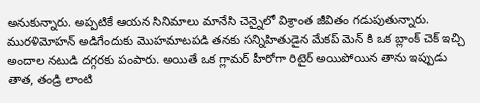అనుకున్నారు. అప్పటికే ఆయన సినిమాలు మానేసి చెన్నైలో విశ్రాంత జీవితం గడుపుతున్నారు. మురళిమోహన్ అడిగేందుకు మొహమాటపడి తనకు సన్నిహితుడైన మేకప్ మెన్ కి ఒక బ్లాంక్ చెక్ ఇచ్చి అందాల నటుడి దగ్గరకు పంపారు. అయితే ఒక గ్లామర్ హీరోగా రిటైర్ అయిపోయిన తాను ఇప్పుడు తాత, తండ్రి లాంటి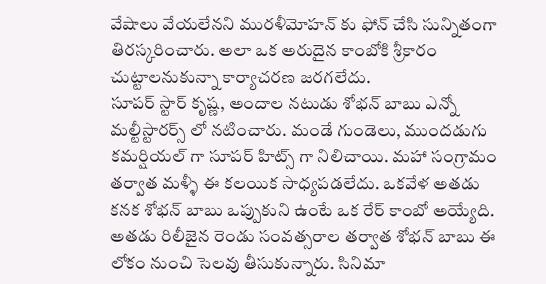వేషాలు వేయలేనని మురళీమోహన్ కు ఫోన్ చేసి సున్నితంగా తిరస్కరించారు. అలా ఒక అరుదైన కాంబోకి శ్రీకారం చుట్టాలనుకున్నా కార్యాచరణ జరగలేదు.
సూపర్ స్టార్ కృష్ణ, అందాల నటుడు శోభన్ బాబు ఎన్నో మల్టీస్టారర్స్ లో నటించారు. మండే గుండెలు, ముందడుగు కమర్షియల్ గా సూపర్ హిట్స్ గా నిలిచాయి. మహా సంగ్రామం తర్వాత మళ్ళీ ఈ కలయిక సాధ్యపడలేదు. ఒకవేళ అతడు కనక శోభన్ బాబు ఒప్పుకుని ఉంటే ఒక రేర్ కాంబో అయ్యేది. అతడు రిలీజైన రెండు సంవత్సరాల తర్వాత శోభన్ బాబు ఈ లోకం నుంచి సెలవు తీసుకున్నారు. సినిమా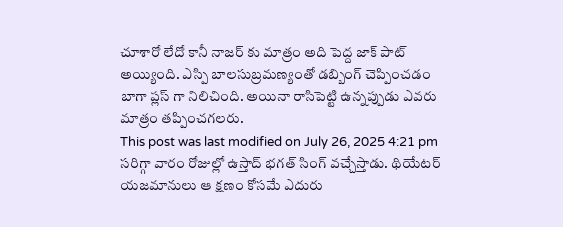చూశారో లేదో కానీ నాజర్ కు మాత్రం అది పెద్ద జాక్ పాట్ అయ్యింది. ఎస్పి బాలసుబ్రమణ్యంతో డబ్బింగ్ చెప్పించడం బాగా ప్లస్ గా నిలిచింది. అయినా రాసిపెట్టి ఉన్నప్పుడు ఎవరు మాత్రం తప్పించగలరు.
This post was last modified on July 26, 2025 4:21 pm
సరిగ్గా వారం రోజుల్లో ఉస్తాద్ భగత్ సింగ్ వచ్చేస్తాడు. థియేటర్ యజమానులు ఆ క్షణం కోసమే ఎదురు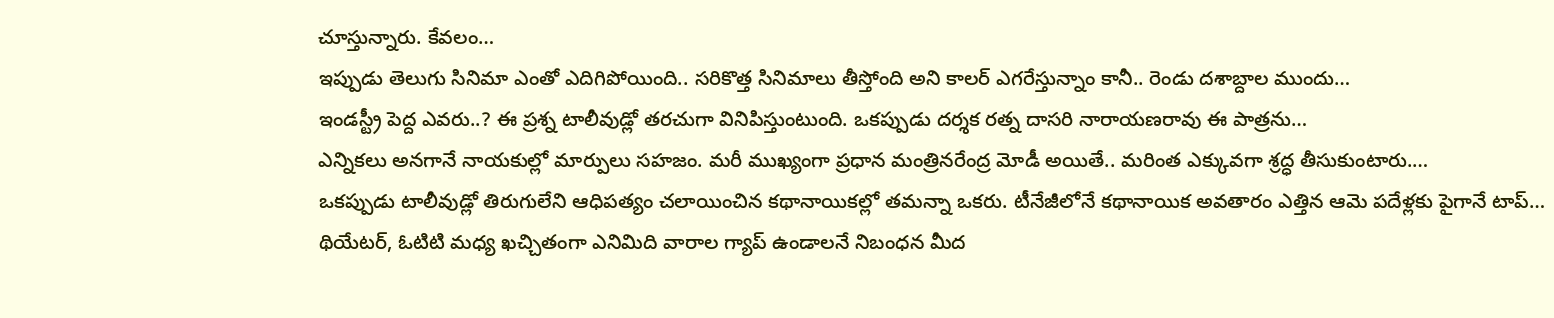చూస్తున్నారు. కేవలం…
ఇప్పుడు తెలుగు సినిమా ఎంతో ఎదిగిపోయింది.. సరికొత్త సినిమాలు తీస్తోంది అని కాలర్ ఎగరేస్తున్నాం కానీ.. రెండు దశాబ్దాల ముందు…
ఇండస్ట్రీ పెద్ద ఎవరు..? ఈ ప్రశ్న టాలీవుడ్లో తరచుగా వినిపిస్తుంటుంది. ఒకప్పుడు దర్శక రత్న దాసరి నారాయణరావు ఈ పాత్రను…
ఎన్నికలు అనగానే నాయకుల్లో మార్పులు సహజం. మరీ ముఖ్యంగా ప్రధాన మంత్రినరేంద్ర మోడీ అయితే.. మరింత ఎక్కువగా శ్రద్ధ తీసుకుంటారు.…
ఒకప్పుడు టాలీవుడ్లో తిరుగులేని ఆధిపత్యం చలాయించిన కథానాయికల్లో తమన్నా ఒకరు. టీనేజీలోనే కథానాయిక అవతారం ఎత్తిన ఆమె పదేళ్లకు పైగానే టాప్…
థియేటర్, ఓటిటి మధ్య ఖచ్చితంగా ఎనిమిది వారాల గ్యాప్ ఉండాలనే నిబంధన మీద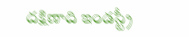దక్షిణాది ఇండస్ట్రీ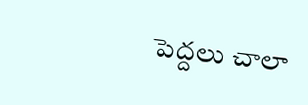పెద్దలు చాలా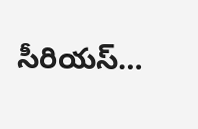సీరియస్…